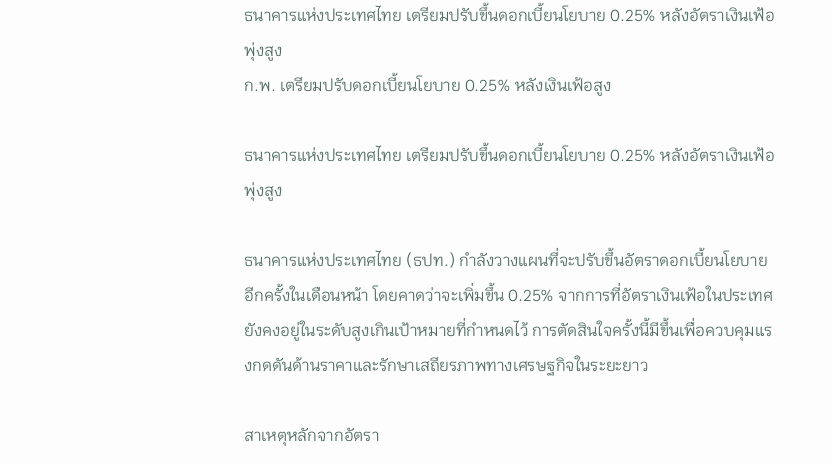ธนาคารแห่งประเทศไทย เตรียมปรับขึ้นดอกเบี้ยนโยบาย 0.25% หลังอัตราเงินเฟ้อพุ่งสูง
ก.พ. เตรียมปรับดอกเบี้ยนโยบาย 0.25% หลังเงินเฟ้อสูง

ธนาคารแห่งประเทศไทย เตรียมปรับขึ้นดอกเบี้ยนโยบาย 0.25% หลังอัตราเงินเฟ้อพุ่งสูง

ธนาคารแห่งประเทศไทย (ธปท.) กำลังวางแผนที่จะปรับขึ้นอัตราดอกเบี้ยนโยบายอีกครั้งในเดือนหน้า โดยคาดว่าจะเพิ่มขึ้น 0.25% จากการที่อัตราเงินเฟ้อในประเทศยังคงอยู่ในระดับสูงเกินเป้าหมายที่กำหนดไว้ การตัดสินใจครั้งนี้มีขึ้นเพื่อควบคุมแรงกดดันด้านราคาและรักษาเสถียรภาพทางเศรษฐกิจในระยะยาว

สาเหตุหลักจากอัตรา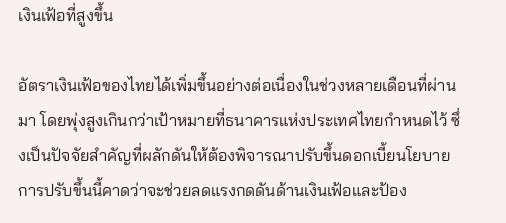เงินเฟ้อที่สูงขึ้น

อัตราเงินเฟ้อของไทยได้เพิ่มขึ้นอย่างต่อเนื่องในช่วงหลายเดือนที่ผ่านมา โดยพุ่งสูงเกินกว่าเป้าหมายที่ธนาคารแห่งประเทศไทยกำหนดไว้ ซึ่งเป็นปัจจัยสำคัญที่ผลักดันให้ต้องพิจารณาปรับขึ้นดอกเบี้ยนโยบาย การปรับขึ้นนี้คาดว่าจะช่วยลดแรงกดดันด้านเงินเฟ้อและป้อง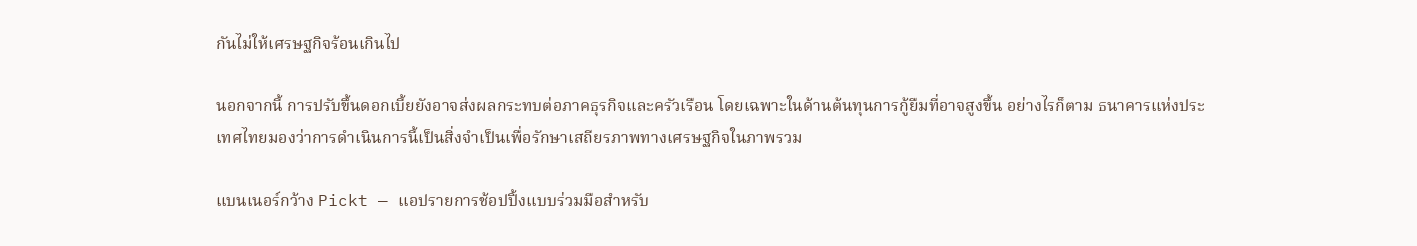กันไม่ให้เศรษฐกิจร้อนเกินไป

นอกจากนี้ การปรับขึ้นดอกเบี้ยยังอาจส่งผลกระทบต่อภาคธุรกิจและครัวเรือน โดยเฉพาะในด้านต้นทุนการกู้ยืมที่อาจสูงขึ้น อย่างไรก็ตาม ธนาคารแห่งประเทศไทยมองว่าการดำเนินการนี้เป็นสิ่งจำเป็นเพื่อรักษาเสถียรภาพทางเศรษฐกิจในภาพรวม

แบนเนอร์กว้าง Pickt — แอปรายการช้อปปิ้งแบบร่วมมือสำหรับ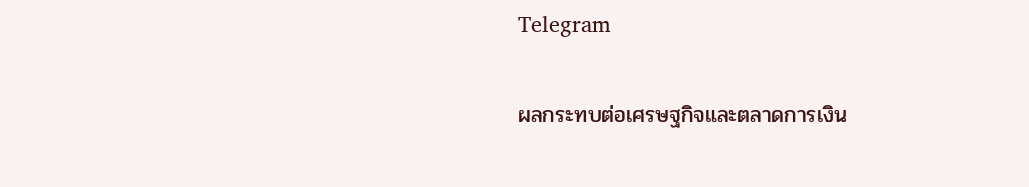Telegram

ผลกระทบต่อเศรษฐกิจและตลาดการเงิน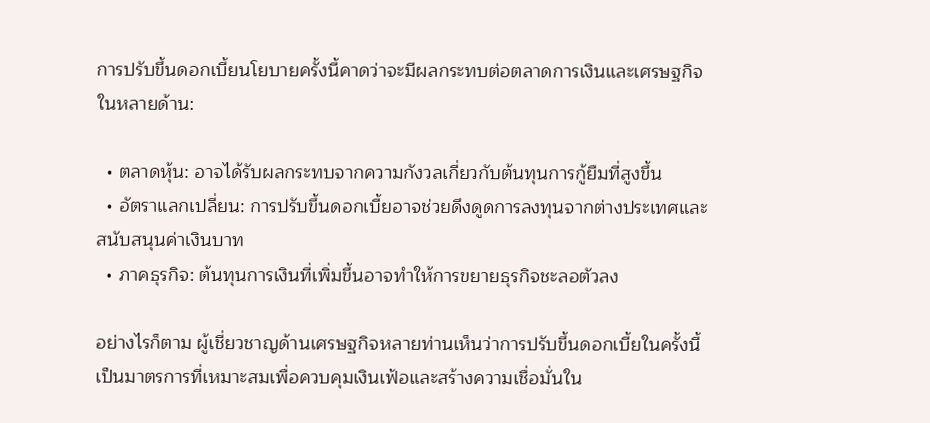การปรับขึ้นดอกเบี้ยนโยบายครั้งนี้คาดว่าจะมีผลกระทบต่อตลาดการเงินและเศรษฐกิจในหลายด้าน:

  • ตลาดหุ้น: อาจได้รับผลกระทบจากความกังวลเกี่ยวกับต้นทุนการกู้ยืมที่สูงขึ้น
  • อัตราแลกเปลี่ยน: การปรับขึ้นดอกเบี้ยอาจช่วยดึงดูดการลงทุนจากต่างประเทศและสนับสนุนค่าเงินบาท
  • ภาคธุรกิจ: ต้นทุนการเงินที่เพิ่มขึ้นอาจทำให้การขยายธุรกิจชะลอตัวลง

อย่างไรก็ตาม ผู้เชี่ยวชาญด้านเศรษฐกิจหลายท่านเห็นว่าการปรับขึ้นดอกเบี้ยในครั้งนี้เป็นมาตรการที่เหมาะสมเพื่อควบคุมเงินเฟ้อและสร้างความเชื่อมั่นใน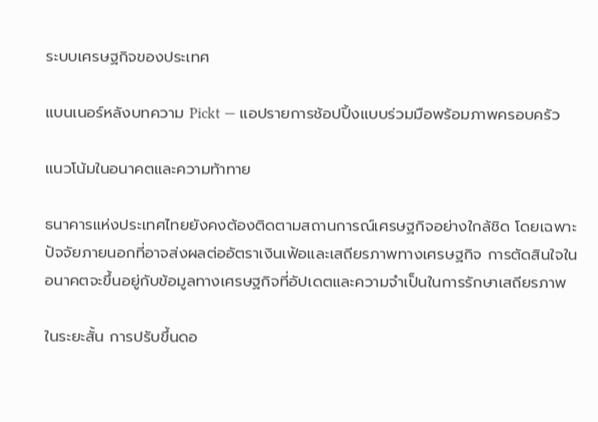ระบบเศรษฐกิจของประเทศ

แบนเนอร์หลังบทความ Pickt — แอปรายการช้อปปิ้งแบบร่วมมือพร้อมภาพครอบครัว

แนวโน้มในอนาคตและความท้าทาย

ธนาคารแห่งประเทศไทยยังคงต้องติดตามสถานการณ์เศรษฐกิจอย่างใกล้ชิด โดยเฉพาะปัจจัยภายนอกที่อาจส่งผลต่ออัตราเงินเฟ้อและเสถียรภาพทางเศรษฐกิจ การตัดสินใจในอนาคตจะขึ้นอยู่กับข้อมูลทางเศรษฐกิจที่อัปเดตและความจำเป็นในการรักษาเสถียรภาพ

ในระยะสั้น การปรับขึ้นดอ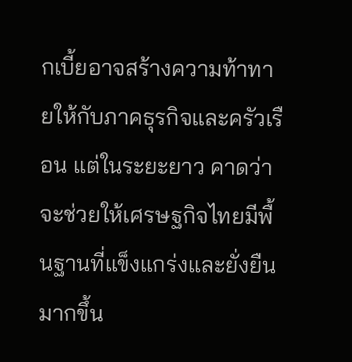กเบี้ยอาจสร้างความท้าทายให้กับภาคธุรกิจและครัวเรือน แต่ในระยะยาว คาดว่าจะช่วยให้เศรษฐกิจไทยมีพื้นฐานที่แข็งแกร่งและยั่งยืนมากขึ้น